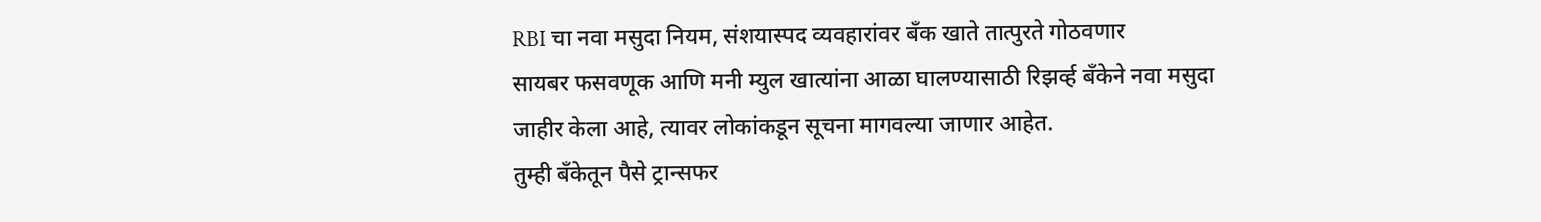RBI चा नवा मसुदा नियम, संशयास्पद व्यवहारांवर बँक खाते तात्पुरते गोठवणार
सायबर फसवणूक आणि मनी म्युल खात्यांना आळा घालण्यासाठी रिझर्व्ह बँकेने नवा मसुदा जाहीर केला आहे, त्यावर लोकांकडून सूचना मागवल्या जाणार आहेत.
तुम्ही बँकेतून पैसे ट्रान्सफर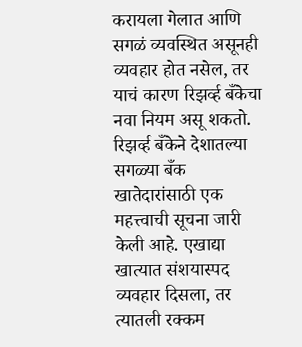करायला गेलात आणि सगळं व्यवस्थित असूनही व्यवहार होत नसेल, तर याचं कारण रिझर्व्ह बँकेचा नवा नियम असू शकतो. रिझर्व्ह बँकेने देशातल्या सगळ्या बँक खातेदारांसाठी एक महत्त्वाची सूचना जारी केली आहे. एखाद्या खात्यात संशयास्पद व्यवहार दिसला, तर त्यातली रक्कम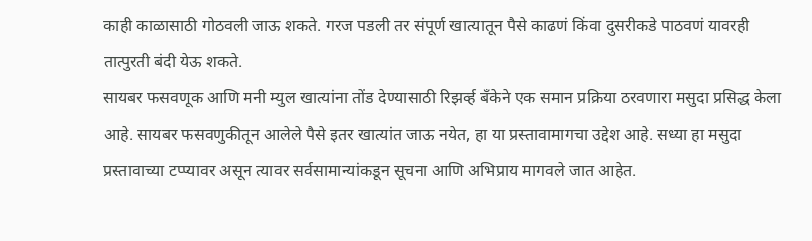काही काळासाठी गोठवली जाऊ शकते. गरज पडली तर संपूर्ण खात्यातून पैसे काढणं किंवा दुसरीकडे पाठवणं यावरही तात्पुरती बंदी येऊ शकते.
सायबर फसवणूक आणि मनी म्युल खात्यांना तोंड देण्यासाठी रिझर्व्ह बँकेने एक समान प्रक्रिया ठरवणारा मसुदा प्रसिद्ध केला आहे. सायबर फसवणुकीतून आलेले पैसे इतर खात्यांत जाऊ नयेत, हा या प्रस्तावामागचा उद्देश आहे. सध्या हा मसुदा प्रस्तावाच्या टप्प्यावर असून त्यावर सर्वसामान्यांकडून सूचना आणि अभिप्राय मागवले जात आहेत.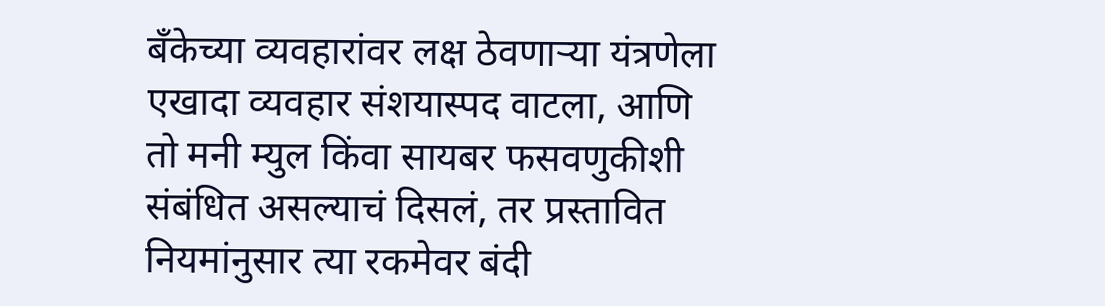बँकेच्या व्यवहारांवर लक्ष ठेवणाऱ्या यंत्रणेला एखादा व्यवहार संशयास्पद वाटला, आणि तो मनी म्युल किंवा सायबर फसवणुकीशी संबंधित असल्याचं दिसलं, तर प्रस्तावित नियमांनुसार त्या रकमेवर बंदी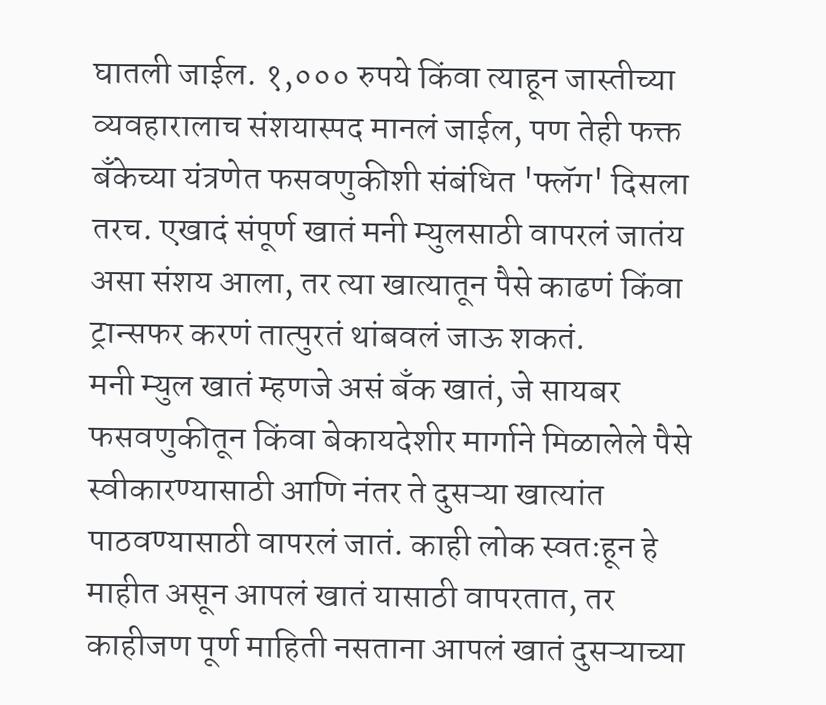घातली जाईल. १,००० रुपये किंवा त्याहून जास्तीच्या व्यवहारालाच संशयास्पद मानलं जाईल, पण तेही फक्त बँकेच्या यंत्रणेत फसवणुकीशी संबंधित 'फ्लॅग' दिसला तरच. एखादं संपूर्ण खातं मनी म्युलसाठी वापरलं जातंय असा संशय आला, तर त्या खात्यातून पैसे काढणं किंवा ट्रान्सफर करणं तात्पुरतं थांबवलं जाऊ शकतं.
मनी म्युल खातं म्हणजे असं बँक खातं, जे सायबर फसवणुकीतून किंवा बेकायदेशीर मार्गाने मिळालेले पैसे स्वीकारण्यासाठी आणि नंतर ते दुसऱ्या खात्यांत पाठवण्यासाठी वापरलं जातं. काही लोक स्वतःहून हे माहीत असून आपलं खातं यासाठी वापरतात, तर काहीजण पूर्ण माहिती नसताना आपलं खातं दुसऱ्याच्या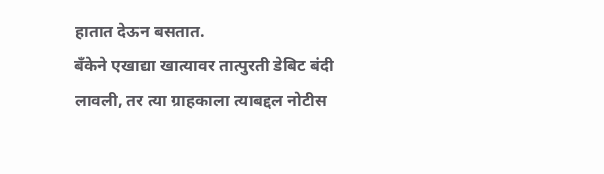हातात देऊन बसतात.
बँकेने एखाद्या खात्यावर तात्पुरती डेबिट बंदी लावली, तर त्या ग्राहकाला त्याबद्दल नोटीस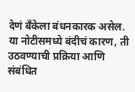देणं बँकेला बंधनकारक असेल. या नोटीसमध्ये बंदीचं कारण, ती उठवण्याची प्रक्रिया आणि संबंधित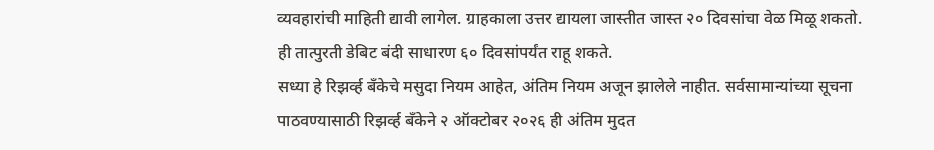व्यवहारांची माहिती द्यावी लागेल. ग्राहकाला उत्तर द्यायला जास्तीत जास्त २० दिवसांचा वेळ मिळू शकतो. ही तात्पुरती डेबिट बंदी साधारण ६० दिवसांपर्यंत राहू शकते.
सध्या हे रिझर्व्ह बँकेचे मसुदा नियम आहेत, अंतिम नियम अजून झालेले नाहीत. सर्वसामान्यांच्या सूचना पाठवण्यासाठी रिझर्व्ह बँकेने २ ऑक्टोबर २०२६ ही अंतिम मुदत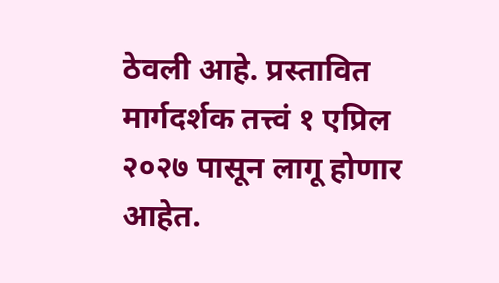ठेवली आहे. प्रस्तावित मार्गदर्शक तत्त्वं १ एप्रिल २०२७ पासून लागू होणार आहेत.